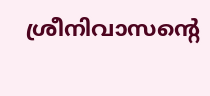ശ്രീനിവാസന്റെ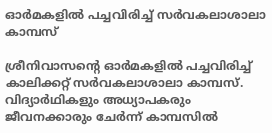ഓര്‍മകളില്‍ പച്ചവിരിച്ച് സര്‍വകലാശാലാ കാമ്പസ്

ശ്രീനിവാസന്റെ ഓര്‍മകളില്‍ പച്ചവിരിച്ച് കാലിക്കറ്റ് സര്‍വകലാശാലാ കാമ്പസ്. വിദ്യാര്‍ഥികളും അധ്യാപകരും ജീവനക്കാരും ചേര്‍ന്ന് കാമ്പസില്‍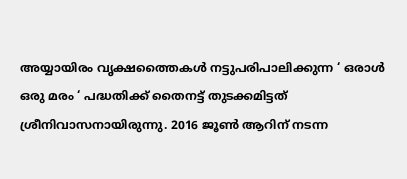അയ്യായിരം വൃക്ഷത്തൈകള്‍ നട്ടുപരിപാലിക്കുന്ന ‘ ഒരാള്‍ ഒരു മരം ‘ പദ്ധതിക്ക് തൈനട്ട് തുടക്കമിട്ടത് ശ്രീനിവാസനായിരുന്നു. 2016 ജൂണ്‍ ആറിന് നടന്ന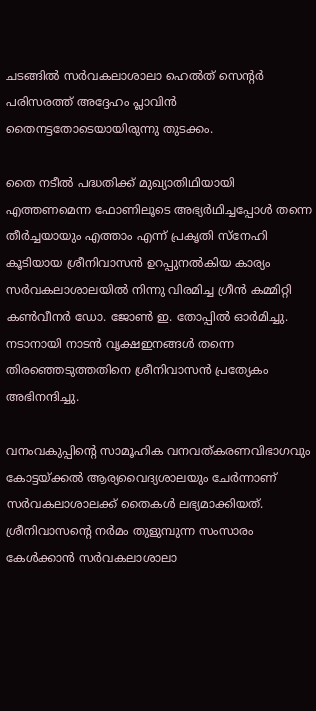ചടങ്ങില്‍ സര്‍വകലാശാലാ ഹെല്‍ത് സെന്റര്‍ പരിസരത്ത് അദ്ദേഹം പ്ലാവിന്‍ തൈനട്ടതോടെയായിരുന്നു തുടക്കം.

തൈ നടീല്‍ പദ്ധതിക്ക് മുഖ്യാതിഥിയായി എത്തണമെന്ന ഫോണിലൂടെ അഭ്യര്‍ഥിച്ചപ്പോള്‍ തന്നെ തീര്‍ച്ചയായും എത്താം എന്ന് പ്രകൃതി സ്‌നേഹി കൂടിയായ ശ്രീനിവാസന്‍ ഉറപ്പുനല്‍കിയ കാര്യം സര്‍വകലാശാലയില്‍ നിന്നു വിരമിച്ച ഗ്രീന്‍ കമ്മിറ്റി കണ്‍വീനര്‍ ഡോ. ജോണ്‍ ഇ. തോപ്പില്‍ ഓര്‍മിച്ചു. നടാനായി നാടന്‍ വൃക്ഷഇനങ്ങള്‍ തന്നെ തിരഞ്ഞെടുത്തതിനെ ശ്രീനിവാസന്‍ പ്രത്യേകം അഭിനന്ദിച്ചു.

വനംവകുപ്പിന്റെ സാമൂഹിക വനവത്കരണവിഭാഗവും കോട്ടയ്ക്കല്‍ ആര്യവൈദ്യശാലയും ചേര്‍ന്നാണ് സര്‍വകലാശാലക്ക് തൈകള്‍ ലഭ്യമാക്കിയത്. ശ്രീനിവാസന്റെ നര്‍മം തുളുമ്പുന്ന സംസാരം കേള്‍ക്കാന്‍ സര്‍വകലാശാലാ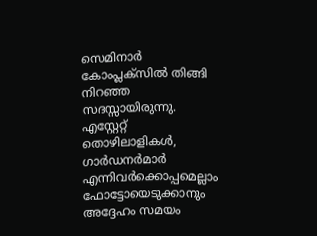സെമിനാര്‍ കോംപ്ലക്‌സില്‍ തിങ്ങി നിറഞ്ഞ സദസ്സായിരുന്നു. എസ്റ്റേറ്റ് തൊഴിലാളികള്‍, ഗാര്‍ഡനര്‍മാര്‍ എന്നിവര്‍ക്കൊപ്പമെല്ലാം ഫോട്ടോയെടുക്കാനും അദ്ദേഹം സമയം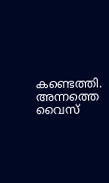കണ്ടെത്തി. അന്നത്തെ വൈസ്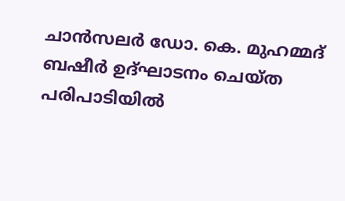ചാന്‍സലര്‍ ഡോ. കെ. മുഹമ്മദ് ബഷീര്‍ ഉദ്ഘാടനം ചെയ്ത പരിപാടിയില്‍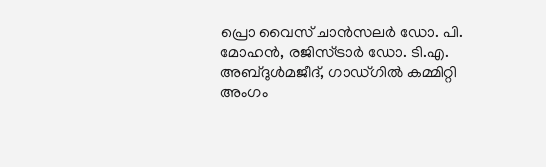പ്രൊ വൈസ് ചാന്‍സലര്‍ ഡോ. പി. മോഹന്‍, രജിസ്ട്രാര്‍ ഡോ. ടി.എ. അബ്ദുള്‍മജീദ്, ഗാഡ്ഗില്‍ കമ്മിറ്റി അംഗം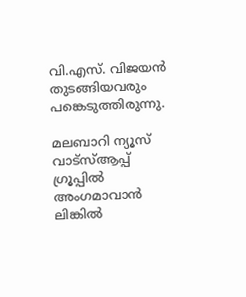വി.എസ്. വിജയന്‍ തുടങ്ങിയവരും പങ്കെടുത്തിരുന്നു.

മലബാറി ന്യൂസ് വാട്‌സ്ആപ്പ് ഗ്രൂപ്പില്‍ അംഗമാവാന്‍ ലിങ്കില്‍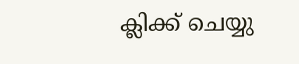ക്ലിക്ക് ചെയ്യു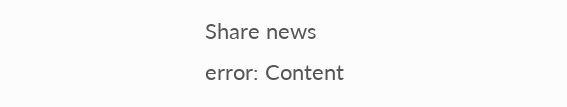Share news
error: Content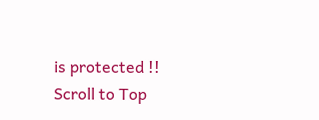is protected !!
Scroll to Top